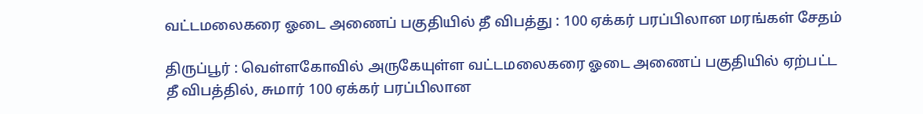வட்டமலைகரை ஓடை அணைப் பகுதியில் தீ விபத்து : 100 ஏக்கர் பரப்பிலான மரங்கள் சேதம்

திருப்பூர் : வெள்ளகோவில் அருகேயுள்ள வட்டமலைகரை ஓடை அணைப் பகுதியில் ஏற்பட்ட தீ விபத்தில், சுமார் 100 ஏக்கர் பரப்பிலான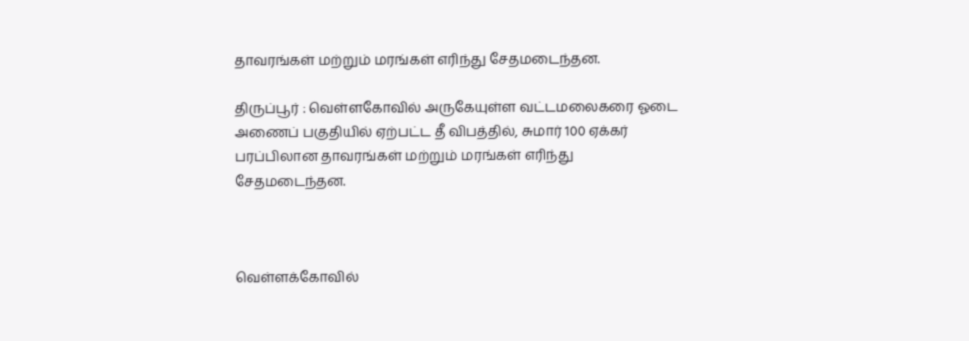தாவரங்கள் மற்றும் மரங்கள் எரிந்து சேதமடைந்தன.

திருப்பூர் : வெள்ளகோவில் அருகேயுள்ள வட்டமலைகரை ஓடை அணைப் பகுதியில் ஏற்பட்ட தீ விபத்தில், சுமார் 100 ஏக்கர் பரப்பிலான தாவரங்கள் மற்றும் மரங்கள் எரிந்து சேதமடைந்தன.



வெள்ளக்கோவில்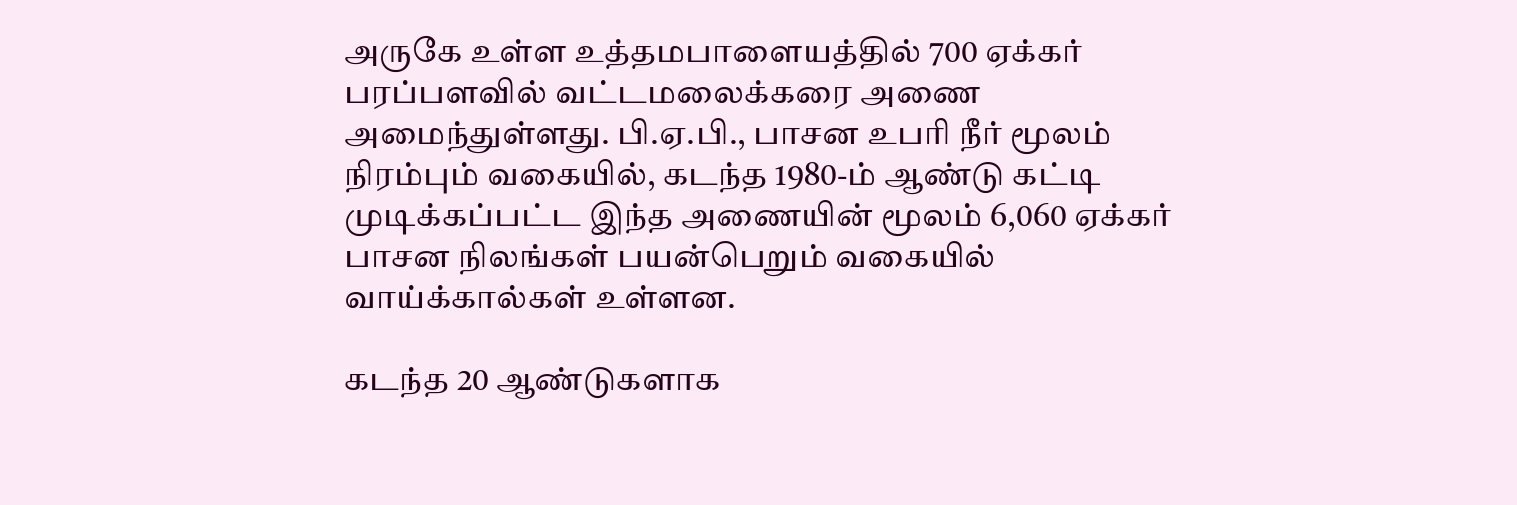அருகே உள்ள உத்தமபாளையத்தில் 700 ஏக்கர் பரப்பளவில் வட்டமலைக்கரை அணை அமைந்துள்ளது. பி.ஏ.பி., பாசன உபரி நீர் மூலம் நிரம்பும் வகையில், கடந்த 1980-ம் ஆண்டு கட்டி முடிக்கப்பட்ட இந்த அணையின் மூலம் 6,060 ஏக்கர் பாசன நிலங்கள் பயன்பெறும் வகையில் வாய்க்கால்கள் உள்ளன.

கடந்த 20 ஆண்டுகளாக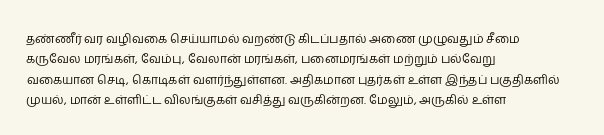தண்ணீர் வர வழிவகை செய்யாமல் வறண்டு கிடப்பதால் அணை முழுவதும் சீமை கருவேல மரங்கள், வேம்பு, வேலான் மரங்கள், பனைமரங்கள் மற்றும் பல்வேறு வகையான செடி, கொடிகள் வளர்ந்துள்ளன. அதிகமான புதர்கள் உள்ள இந்தப் பகுதிகளில் முயல், மான் உள்ளிட்ட விலங்குகள் வசித்து வருகின்றன. மேலும், அருகில் உள்ள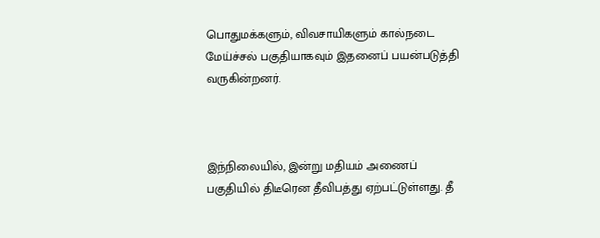பொதுமக்களும், விவசாயிகளும் கால்நடை மேய்ச்சல் பகுதியாகவும் இதனைப் பயன்படுத்தி வருகின்றனர்.



இந்நிலையில், இன்று மதியம் அணைப் பகுதியில் திடீரென தீவிபத்து ஏற்பட்டுள்ளது. தீ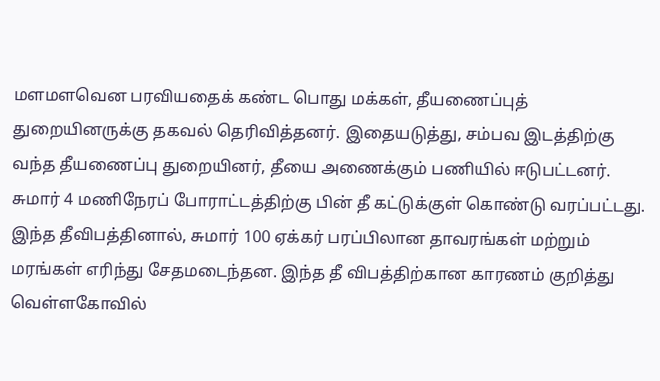மளமளவென பரவியதைக் கண்ட பொது மக்கள், தீயணைப்புத் துறையினருக்கு தகவல் தெரிவித்தனர். இதையடுத்து, சம்பவ இடத்திற்கு வந்த தீயணைப்பு துறையினர், தீயை அணைக்கும் பணியில் ஈடுபட்டனர். சுமார் 4 மணிநேரப் போராட்டத்திற்கு பின் தீ கட்டுக்குள் கொண்டு வரப்பட்டது. இந்த தீவிபத்தினால், சுமார் 100 ஏக்கர் பரப்பிலான தாவரங்கள் மற்றும் மரங்கள் எரிந்து சேதமடைந்தன. இந்த தீ விபத்திற்கான காரணம் குறித்து வெள்ளகோவில்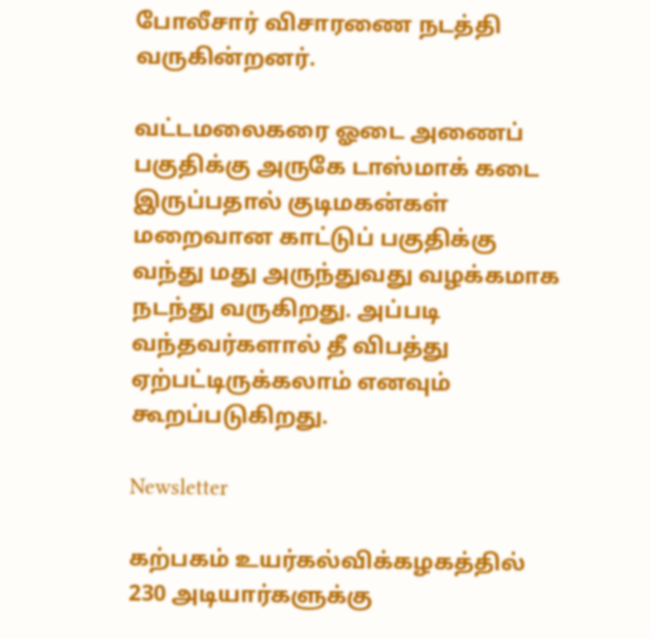போலீசார் விசாரணை நடத்தி வருகின்றனர்.

வட்டமலைகரை ஓடை அணைப் பகுதிக்கு அருகே டாஸ்மாக் கடை இருப்பதால் குடிமகன்கள் மறைவான காட்டுப் பகுதிக்கு வந்து மது அருந்துவது வழக்கமாக நடந்து வருகிறது. அப்படி வந்தவர்களால் தீ விபத்து ஏற்பட்டிருக்கலாம் எனவும் கூறப்படுகிறது.

Newsletter

கற்பகம் உயர்கல்விக்கழகத்தில் 230 அடியார்களுக்கு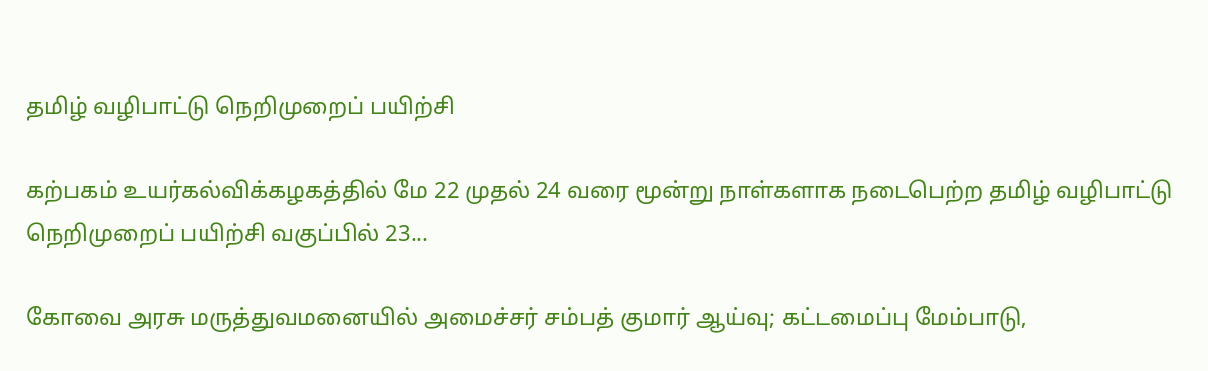தமிழ் வழிபாட்டு நெறிமுறைப் பயிற்சி

கற்பகம் உயர்கல்விக்கழகத்தில் மே 22 முதல் 24 வரை மூன்று நாள்களாக நடைபெற்ற தமிழ் வழிபாட்டு நெறிமுறைப் பயிற்சி வகுப்பில் 23...

கோவை அரசு மருத்துவமனையில் அமைச்சர் சம்பத் குமார் ஆய்வு; கட்டமைப்பு மேம்பாடு,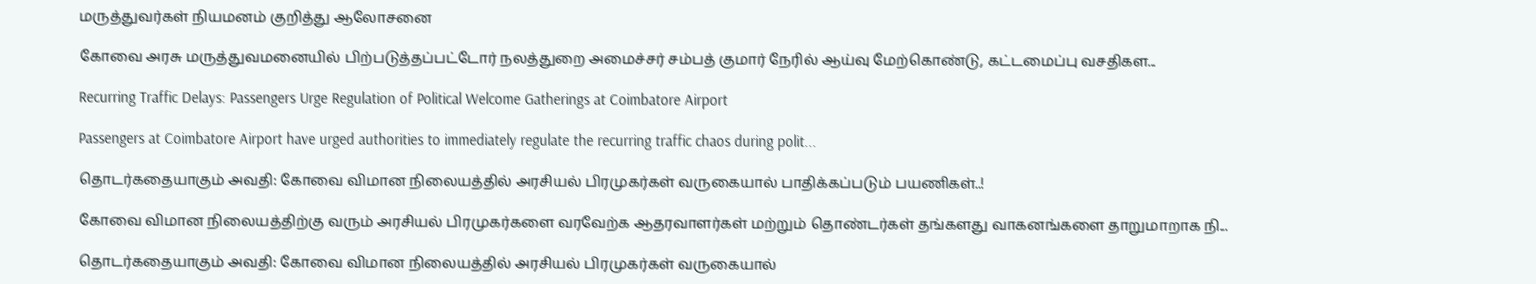மருத்துவர்கள் நியமனம் குறித்து ஆலோசனை

கோவை அரசு மருத்துவமனையில் பிற்படுத்தப்பட்டோர் நலத்துறை அமைச்சர் சம்பத் குமார் நேரில் ஆய்வு மேற்கொண்டு, கட்டமைப்பு வசதிகள...

Recurring Traffic Delays: Passengers Urge Regulation of Political Welcome Gatherings at Coimbatore Airport

Passengers at Coimbatore Airport have urged authorities to immediately regulate the recurring traffic chaos during polit...

தொடர்கதையாகும் அவதி: கோவை விமான நிலையத்தில் அரசியல் பிரமுகர்கள் வருகையால் பாதிக்கப்படும் பயணிகள்..!

கோவை விமான நிலையத்திற்கு வரும் அரசியல் பிரமுகர்களை வரவேற்க ஆதரவாளர்கள் மற்றும் தொண்டர்கள் தங்களது வாகனங்களை தாறுமாறாக நி...

தொடர்கதையாகும் அவதி: கோவை விமான நிலையத்தில் அரசியல் பிரமுகர்கள் வருகையால்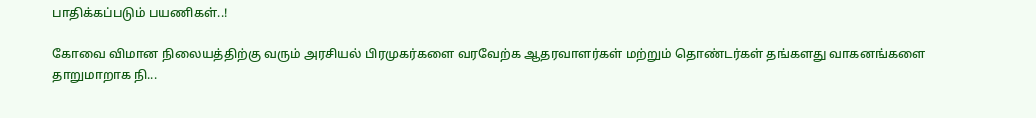பாதிக்கப்படும் பயணிகள்..!

கோவை விமான நிலையத்திற்கு வரும் அரசியல் பிரமுகர்களை வரவேற்க ஆதரவாளர்கள் மற்றும் தொண்டர்கள் தங்களது வாகனங்களை தாறுமாறாக நி...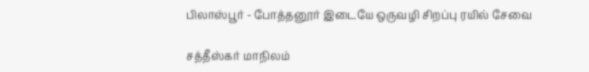பிலாஸ்பூர் - போத்தனூர் இடையே ஒருவழி சிறப்பு ரயில் சேவை

சத்தீஸ்கர் மாநிலம்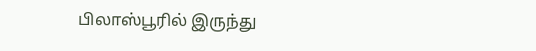பிலாஸ்பூரில் இருந்து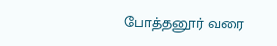போத்தனூர் வரை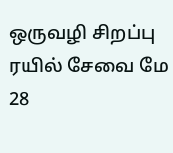ஒருவழி சிறப்பு ரயில் சேவை மே 28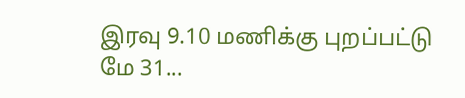இரவு 9.10 மணிக்கு புறப்பட்டு மே 31...